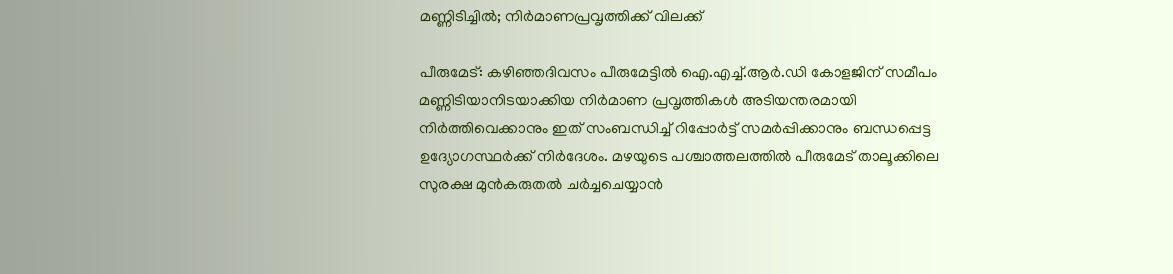മണ്ണിടിച്ചിൽ; നിർമാണപ്രവൃത്തിക്ക് വിലക്ക്

പീരുമേട്: കഴിഞ്ഞദിവസം പീരുമേട്ടിൽ ഐ.എച്ച്.ആർ.ഡി കോളജിന് സമീപം മണ്ണിടിയാനിടയാക്കിയ നിര്‍മാണ പ്രവൃത്തികള്‍ അടിയന്തരമായി നിര്‍ത്തിവെക്കാനും ഇത് സംബന്ധിച്ച് റിപ്പോര്‍ട്ട് സമര്‍പ്പിക്കാനും ബന്ധപ്പെട്ട ഉദ്യോഗസ്ഥർക്ക് നിർദേശം. മഴയുടെ പശ്ചാത്തലത്തിൽ പീരുമേട് താലൂക്കിലെ സുരക്ഷ മുന്‍കരുതൽ ചര്‍ച്ചചെയ്യാൻ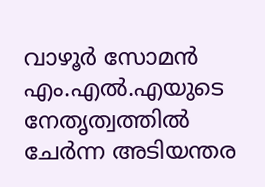വാഴൂര്‍ സോമന്‍ എം.എൽ.എയുടെ നേതൃത്വത്തില്‍ ചേർന്ന അടിയന്തര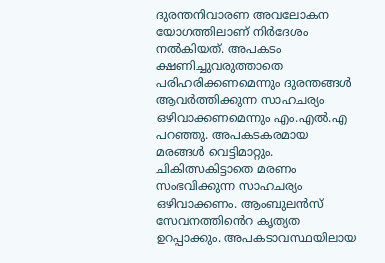ദുരന്തനിവാരണ അവലോകന യോഗത്തിലാണ് നിർദേശം നൽകിയത്. അപകടം ക്ഷണിച്ചുവരുത്താതെ പരിഹരിക്കണമെന്നും ദുരന്തങ്ങൾ ആവർത്തിക്കുന്ന സാഹചര്യം ഒഴിവാക്കണമെന്നും എം.എൽ.എ പറഞ്ഞു. അപകടകരമായ മരങ്ങള്‍ വെട്ടിമാറ്റും. ചികിത്സകിട്ടാതെ മരണം സംഭവിക്കുന്ന സാഹചര്യം ഒഴിവാക്കണം. ആംബുലന്‍സ് സേവനത്തി‍ൻെറ കൃത്യത ഉറപ്പാക്കും. അപകടാവസ്ഥയിലായ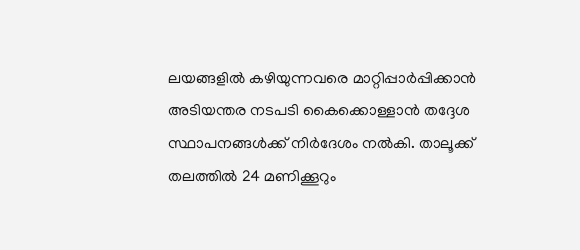ലയങ്ങളില്‍ കഴിയുന്നവരെ മാറ്റിപ്പാര്‍പ്പിക്കാന്‍ അടിയന്തര നടപടി കൈക്കൊള്ളാന്‍ തദ്ദേശ സ്ഥാപനങ്ങള്‍ക്ക് നിര്‍ദേശം നല്‍കി. താലൂക്ക് തലത്തില്‍ 24 മണിക്കൂറും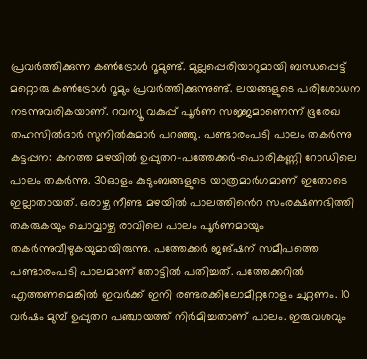പ്രവര്‍ത്തിക്കുന്ന കണ്‍ട്രോള്‍ റൂമുണ്ട്. മുല്ലപ്പെരിയാറുമായി ബന്ധപ്പെട്ട് മറ്റൊരു കണ്‍ട്രോള്‍ റൂമും പ്രവര്‍ത്തിക്കുന്നുണ്ട്. ലയങ്ങളുടെ പരിശോധന നടന്നുവരികയാണ്. റവന്യൂ വകുപ്പ് പൂര്‍ണ സജ്ജമാണെന്ന് ഭൂരേഖ തഹസില്‍ദാര്‍ സുനില്‍കുമാര്‍ പറഞ്ഞു. പണ്ടാരംപടി പാലം തകർന്നു കട്ടപ്പന: കനത്ത മഴയിൽ ഉപ്പുതറ-പത്തേക്കർ-പൊരികണ്ണി റോഡിലെ പാലം തകർന്നു. 30ഓളം കുടുംബങ്ങളുടെ യാത്രമാർഗമാണ് ഇതോടെ ഇല്ലാതായത്. ഒരാഴ്ച നീണ്ട മഴയിൽ പാലത്തി‍ൻെറ സംരക്ഷണഭിത്തി തകരുകയും ചൊവ്വാഴ്ച രാവിലെ പാലം പൂർണമായും തകർന്നുവീഴുകയുമായിരുന്നു. പത്തേക്കർ ജങ്ഷന് സമീപത്തെ പണ്ടാരംപടി പാലമാണ് തോട്ടിൽ പതിച്ചത്. പത്തേക്കറിൽ എത്തണമെങ്കിൽ ഇവർക്ക് ഇനി രണ്ടരക്കിലോമീറ്ററോളം ചുറ്റണം. 10 വർഷം മുമ്പ് ഉപ്പുതറ പഞ്ചായത്ത് നിർമിച്ചതാണ് പാലം. ഇരുവശവും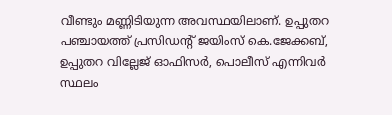വീണ്ടും മണ്ണിടിയുന്ന അവസ്ഥയിലാണ്. ഉപ്പുതറ പഞ്ചായത്ത് പ്രസിഡന്‍റ് ജയിംസ് കെ.ജേക്കബ്, ഉപ്പുതറ വില്ലേജ് ഓഫിസർ, പൊലീസ് എന്നിവർ സ്ഥലം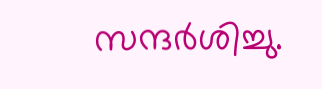സന്ദർശിച്ചു.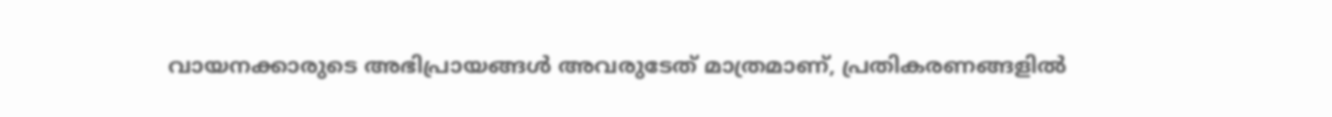വായനക്കാരുടെ അഭിപ്രായങ്ങള്‍ അവരുടേത് മാത്രമാണ്, പ്രതികരണങ്ങളിൽ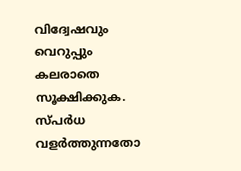വിദ്വേഷവും വെറുപ്പും കലരാതെ സൂക്ഷിക്കുക. സ്പർധ വളർത്തുന്നതോ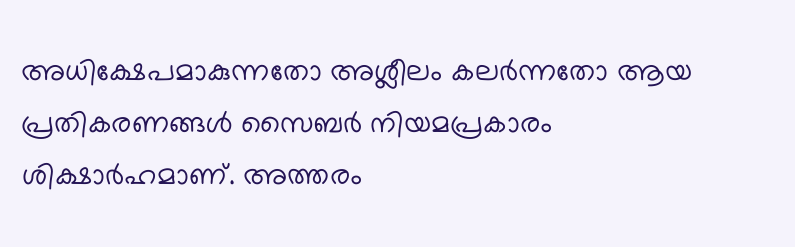അധിക്ഷേപമാകുന്നതോ അശ്ലീലം കലർന്നതോ ആയ പ്രതികരണങ്ങൾ സൈബർ നിയമപ്രകാരം ശിക്ഷാർഹമാണ്. അത്തരം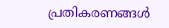പ്രതികരണങ്ങൾ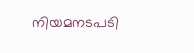നിയമനടപടി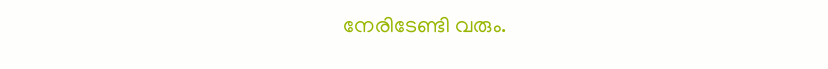നേരിടേണ്ടി വരും.